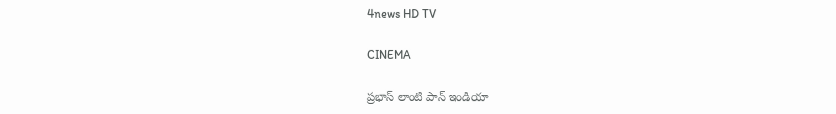4news HD TV

CINEMA

ప్రభాస్ లాంటి పాన్ ఇండియా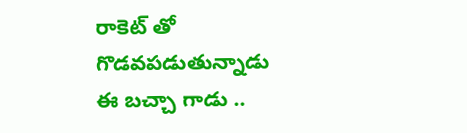రాకెట్ తో గొడవపడుతున్నాడు ఈ బచ్చా గాడు ..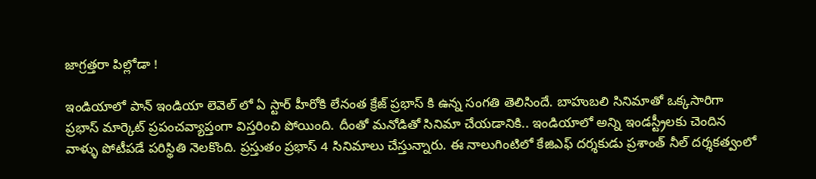జాగ్రత్తరా పిల్లోడా !

ఇండియాలో పాన్ ఇండియా లెవెల్ లో ఏ స్టార్ హీరోకి లేనంత క్రేజ్ ప్రభాస్ కి ఉన్న సంగతి తెలిసిందే. బాహుబలి సినిమాతో ఒక్కసారిగా ప్రభాస్ మార్కెట్ ప్రపంచవ్యాప్తంగా విస్తరించి పోయింది. దీంతో మనోడితో సినిమా చేయడానికి.. ఇండియాలో అన్ని ఇండస్ట్రీలకు చెందిన వాళ్ళు పోటీపడే పరిస్థితి నెలకొంది. ప్రస్తుతం ప్రభాస్ 4 సినిమాలు చేస్తున్నారు. ఈ నాలుగింటిలో కేజిఎఫ్ దర్శకుడు ప్రశాంత్ నీల్ దర్శకత్వంలో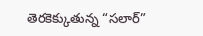తెరకెక్కుతున్న “సలార్”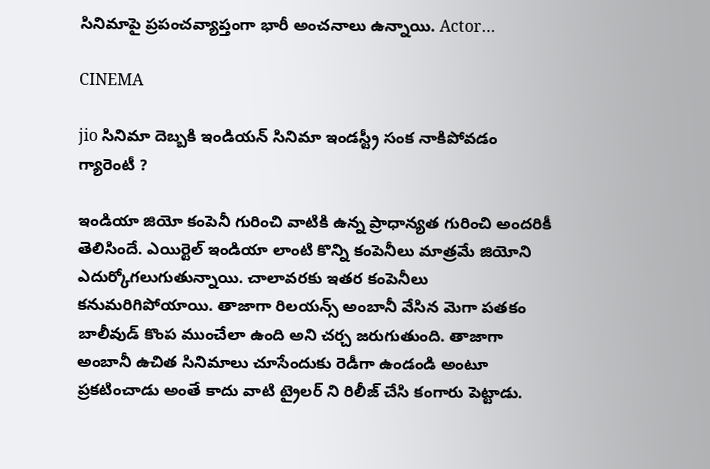సినిమాపై ప్రపంచవ్యాప్తంగా భారీ అంచనాలు ఉన్నాయి. Actor…

CINEMA

jio సినిమా దెబ్బకి ఇండియన్ సినిమా ఇండస్ట్రీ సంక నాకిపోవడం గ్యారెంటీ ?

ఇండియా జియో కంపెనీ గురించి వాటికి ఉన్న ప్రాధాన్యత గురించి అందరికీ తెలిసిందే. ఎయిర్టెల్ ఇండియా లాంటి కొన్ని కంపెనీలు మాత్రమే జియోని ఎదుర్కోగలుగుతున్నాయి. చాలావరకు ఇతర కంపెనీలు కనుమరిగిపోయాయి. తాజాగా రిలయన్స్ అంబానీ వేసిన మెగా పతకం బాలీవుడ్ కొంప ముంచేలా ఉంది అని చర్చ జరుగుతుంది. తాజాగా అంబానీ ఉచిత సినిమాలు చూసేందుకు రెడీగా ఉండండి అంటూ ప్రకటించాడు అంతే కాదు వాటి ట్రైలర్ ని రిలీజ్ చేసి కంగారు పెట్టాడు.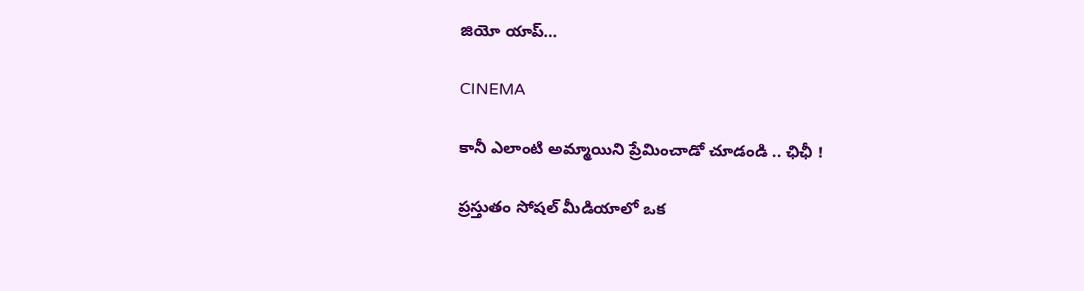జియో యాప్…

CINEMA

కానీ ఎలాంటి అమ్మాయిని ప్రేమించాడో చూడండి .. ఛిఛీ !

ప్రస్తుతం సోషల్ మీడియాలో ఒక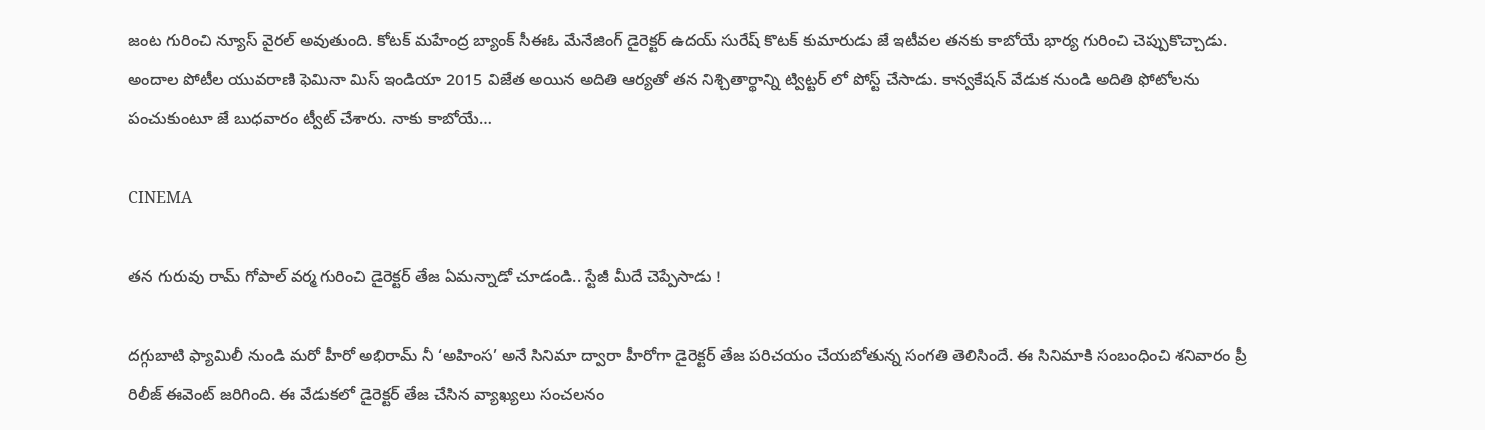జంట గురించి న్యూస్ వైరల్ అవుతుంది. కోటక్ మహేంద్ర బ్యాంక్ సీఈఓ మేనేజింగ్ డైరెక్టర్ ఉదయ్ సురేష్ కొటక్ కుమారుడు జే ఇటీవల తనకు కాబోయే భార్య గురించి చెప్పుకొచ్చాడు. అందాల పోటీల యువరాణి ఫెమినా మిస్ ఇండియా 2015 విజేత అయిన అదితి ఆర్యతో తన నిశ్చితార్థాన్ని ట్విట్టర్ లో పోస్ట్ చేసాడు. కాన్వకేషన్ వేడుక నుండి అదితి ఫోటోలను పంచుకుంటూ జే బుధవారం ట్వీట్ చేశారు. నాకు కాబోయే…

CINEMA

తన గురువు రామ్ గోపాల్ వర్మ గురించి డైరెక్టర్ తేజ ఏమన్నాడో చూడండి.. స్టేజీ మీదే చెప్పేసాడు !

దగ్గుబాటి ఫ్యామిలీ నుండి మరో హీరో అభిరామ్ నీ ‘అహింస’ అనే సినిమా ద్వారా హీరోగా డైరెక్టర్ తేజ పరిచయం చేయబోతున్న సంగతి తెలిసిందే. ఈ సినిమాకి సంబంధించి శనివారం ప్రీ రిలీజ్ ఈవెంట్ జరిగింది. ఈ వేడుకలో డైరెక్టర్ తేజ చేసిన వ్యాఖ్యలు సంచలనం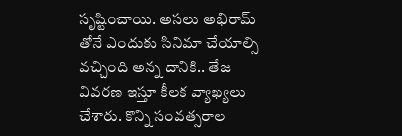సృష్టించాయి. అసలు అభిరామ్ తోనే ఎందుకు సినిమా చేయాల్సి వచ్చింది అన్న దానికి.. తేజ వివరణ ఇస్తూ కీలక వ్యాఖ్యలు చేశారు. కొన్ని సంవత్సరాల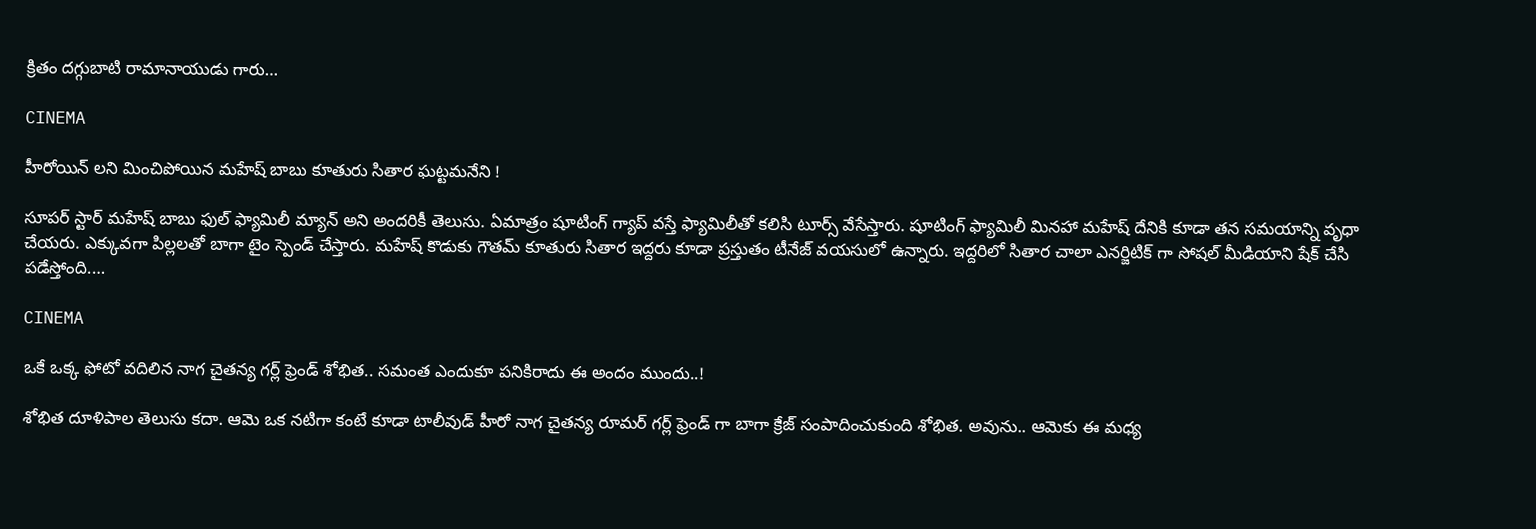క్రితం దగ్గుబాటి రామానాయుడు గారు…

CINEMA

హీరోయిన్ లని మించిపోయిన మహేష్ బాబు కూతురు సితార ఘట్టమనేని !

సూపర్ స్టార్ మహేష్ బాబు ఫుల్ ఫ్యామిలీ మ్యాన్ అని అందరికీ తెలుసు. ఏమాత్రం షూటింగ్ గ్యాప్ వస్తే ఫ్యామిలీతో కలిసి టూర్స్ వేసేస్తారు. షూటింగ్ ఫ్యామిలీ మినహా మహేష్ దేనికి కూడా తన సమయాన్ని వృధా చేయరు. ఎక్కువగా పిల్లలతో బాగా టైం స్పెండ్ చేస్తారు. మహేష్ కొడుకు గౌతమ్ కూతురు సితార ఇద్దరు కూడా ప్రస్తుతం టీనేజ్ వయసులో ఉన్నారు. ఇద్దరిలో సితార చాలా ఎనర్జిటిక్ గా సోషల్ మీడియాని షేక్ చేసి పడేస్తోంది.…

CINEMA

ఒకే ఒక్క ఫోటో వదిలిన నాగ చైతన్య గర్ల్ ఫ్రెండ్ శోభిత.. సమంత ఎందుకూ పనికిరాదు ఈ అందం ముందు..!

శోభిత దూళిపాల తెలుసు కదా. ఆమె ఒక నటిగా కంటే కూడా టాలీవుడ్ హీరో నాగ చైతన్య రూమర్ గర్ల్ ఫ్రెండ్ గా బాగా క్రేజ్ సంపాదించుకుంది శోభిత. అవును.. ఆమెకు ఈ మధ్య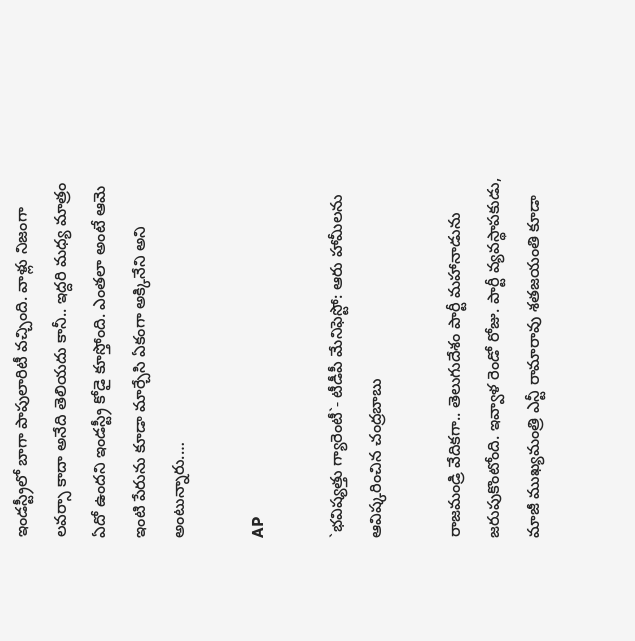ఇండస్ట్రీలో బాగా పాపులారిటీ వచ్చింది. వాళ్లు నిజంగా లవర్సా కాదా అనేది తెలియదు కానీ.. ఇద్దరి మధ్య మాత్రం ఏదో ఉందని ఇండస్ట్రీ కోడై కూస్తోంది. ఎంతలా అంటే ఆమె ఇంటి పేరును కూడా మార్చేసి ఏకంగా అక్కినేని అని అంటున్నారు.…

AP

`భవిష్యత్తు గ్యారెంటీ`- టీడీపీ మేనిఫెస్టో: ఆరు హామీలను ఆవిష్కరించిన చంద్రబాబు

రాజమండ్రి వేదికగా.. తెలుగుదేశం పార్టీ మహానాడును జరుపుకొంటోంది. ఇవ్వాళ రెండో రోజు. పార్టీ వ్యవస్థాపకుడు, మాజీ ముఖ్యమంత్రి ఎన్టీ రామారావు శతజయంతి కూడా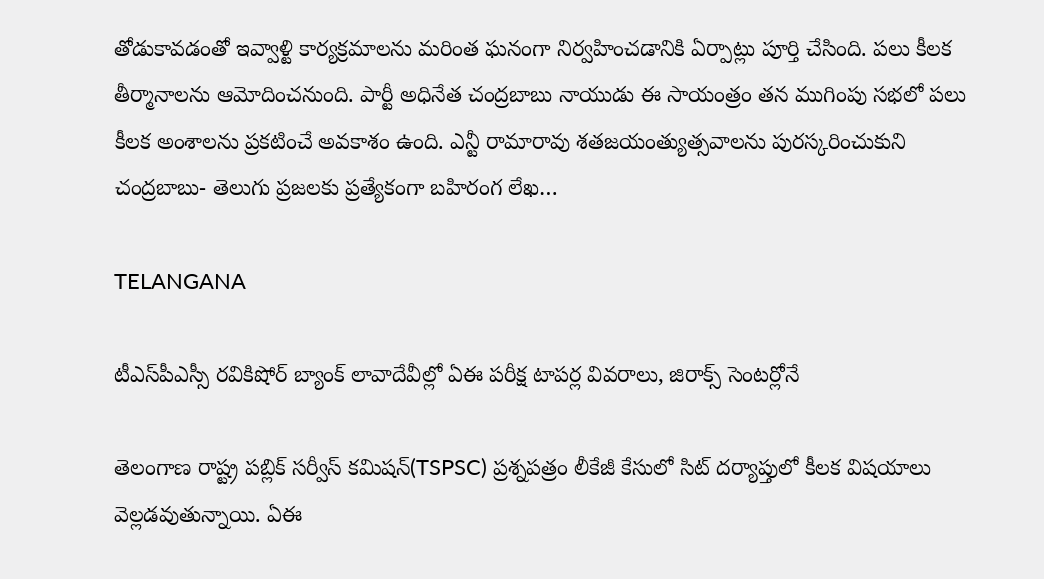తోడుకావడంతో ఇవ్వాళ్టి కార్యక్రమాలను మరింత ఘనంగా నిర్వహించడానికి ఏర్పాట్లు పూర్తి చేసింది. పలు కీలక తీర్మానాలను ఆమోదించనుంది. పార్టీ అధినేత చంద్రబాబు నాయుడు ఈ సాయంత్రం తన ముగింపు సభలో పలు కీలక అంశాలను ప్రకటించే అవకాశం ఉంది. ఎన్టీ రామారావు శతజయంత్యుత్సవాలను పురస్కరించుకుని చంద్రబాబు- తెలుగు ప్రజలకు ప్రత్యేకంగా బహిరంగ లేఖ…

TELANGANA

టీఎస్‌పీఎస్సీ రవికిషోర్ బ్యాంక్ లావాదేవీల్లో ఏఈ పరీక్ష టాపర్ల వివరాలు, జిరాక్స్ సెంటర్లోనే

తెలంగాణ రాష్ట్ర పబ్లిక్ సర్వీస్ కమిషన్(TSPSC) ప్రశ్నపత్రం లీకేజీ కేసులో సిట్ దర్యాప్తులో కీలక విషయాలు వెల్లడవుతున్నాయి. ఏఈ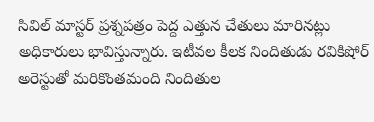సివిల్ మాస్టర్ ప్రశ్నపత్రం పెద్ద ఎత్తున చేతులు మారినట్లు అధికారులు భావిస్తున్నారు. ఇటీవల కీలక నిందితుడు రవికిషోర్ అరెస్టుతో మరికొంతమంది నిందితుల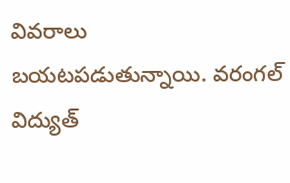వివరాలు బయటపడుతున్నాయి. వరంగల్ విద్యుత్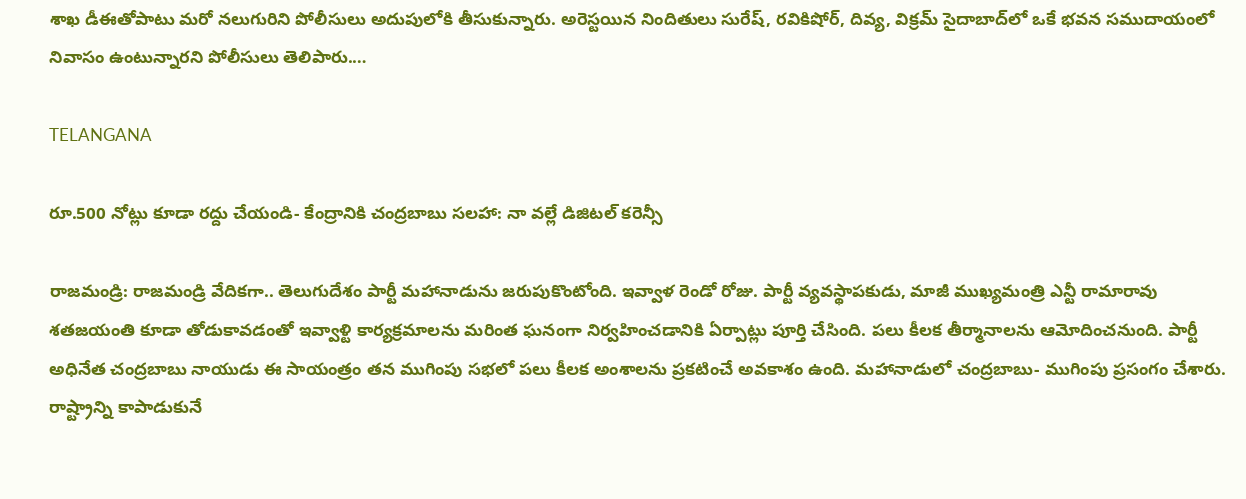శాఖ డీఈతోపాటు మరో నలుగురిని పోలీసులు అదుపులోకి తీసుకున్నారు. అరెస్టయిన నిందితులు సురేష్, రవికిషోర్, దివ్య, విక్రమ్ సైదాబాద్‌లో ఒకే భవన సముదాయంలో నివాసం ఉంటున్నారని పోలీసులు తెలిపారు.…

TELANGANA

రూ.500 నోట్లు కూడా రద్దు చేయండి- కేంద్రానికి చంద్రబాబు సలహా: నా వల్లే డిజిటల్ కరెన్సీ

రాజమండ్రి: రాజమండ్రి వేదికగా.. తెలుగుదేశం పార్టీ మహానాడును జరుపుకొంటోంది. ఇవ్వాళ రెండో రోజు. పార్టీ వ్యవస్థాపకుడు, మాజీ ముఖ్యమంత్రి ఎన్టీ రామారావు శతజయంతి కూడా తోడుకావడంతో ఇవ్వాళ్టి కార్యక్రమాలను మరింత ఘనంగా నిర్వహించడానికి ఏర్పాట్లు పూర్తి చేసింది. పలు కీలక తీర్మానాలను ఆమోదించనుంది. పార్టీ అధినేత చంద్రబాబు నాయుడు ఈ సాయంత్రం తన ముగింపు సభలో పలు కీలక అంశాలను ప్రకటించే అవకాశం ఉంది. మహానాడులో చంద్రబాబు- ముగింపు ప్రసంగం చేశారు. రాష్ట్రాన్ని కాపాడుకునే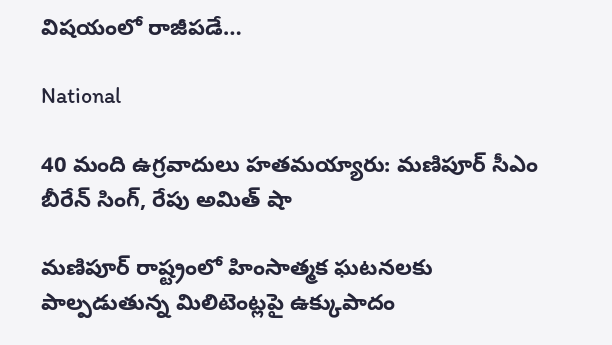విషయంలో రాజీపడే…

National

40 మంది ఉగ్రవాదులు హతమయ్యారు: మణిపూర్ సీఎం బీరేన్ సింగ్, రేపు అమిత్ షా

మణిపూర్ రాష్ట్రంలో హింసాత్మక ఘటనలకు పాల్పడుతున్న మిలిటెంట్లపై ఉక్కుపాదం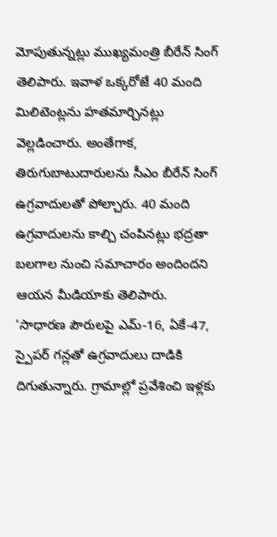మోపుతున్నట్లు ముఖ్యమంత్రి బీరేన్ సింగ్ తెలిపారు. ఇవాళ ఒక్కరోజే 40 మంది మిలిటెంట్లను హతమార్చినట్లు వెల్లడించారు. అంతేగాక, తిరుగుబాటుదారులను సీఎం బీరేన్ సింగ్ ఉగ్రవాదులతో పోల్చారు. 40 మంది ఉగ్రవాదులను కాల్చి చంపినట్లు భద్రతా బలగాల నుంచి సమాచారం అందిందని ఆయన మీడియాకు తెలిపారు. ‘సాధారణ పౌరులపై ఎమ్-16, ఏకే-47, స్పైపర్ గన్లతో ఉగ్రవాదులు దాడికి దిగుతున్నారు. గ్రామాల్లో ప్రవేశించి ఇళ్లకు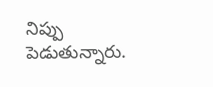నిప్పు పెడుతున్నారు.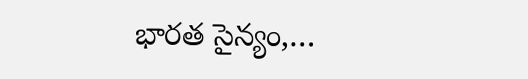భారత సైన్యం,…